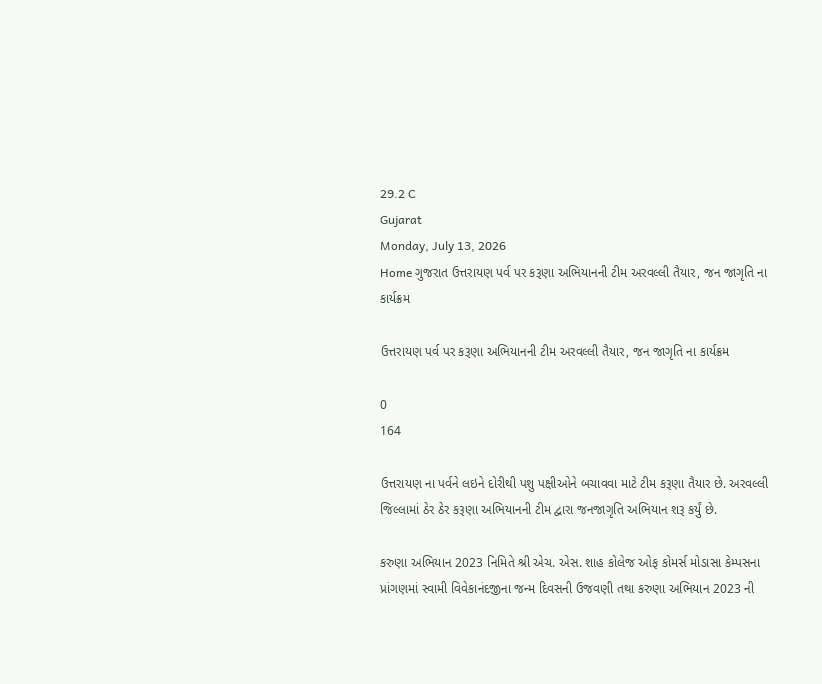29.2 C
Gujarat
Monday, July 13, 2026
Home ગુજરાત ઉત્તરાયણ પર્વ પર કરૂણા અભિયાનની ટીમ અરવલ્લી તૈયાર, જન જાગૃતિ ના કાર્યક્રમ

ઉત્તરાયણ પર્વ પર કરૂણા અભિયાનની ટીમ અરવલ્લી તૈયાર, જન જાગૃતિ ના કાર્યક્રમ

0
164

ઉત્તરાયણ ના પર્વને લઇને દોરીથી પશુ પક્ષીઓને બચાવવા માટે ટીમ કરૂણા તૈયાર છે. અરવલ્લી જિલ્લામાં ઠેર ઠેર કરૂણા અભિયાનની ટીમ દ્વારા જનજાગૃતિ અભિયાન શરૂ કર્યું છે.

કરુણા અભિયાન 2023 નિમિતે શ્રી એચ. એસ. શાહ કોલેજ ઓફ કોમર્સ મોડાસા કેમ્પસના પ્રાંગણમાં સ્વામી વિવેકાનંદજીના જન્મ દિવસની ઉજવણી તથા કરુણા અભિયાન 2023 ની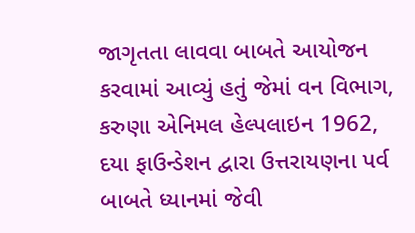જાગૃતતા લાવવા બાબતે આયોજન કરવામાં આવ્યું હતું જેમાં વન વિભાગ, કરુણા એનિમલ હેલ્પલાઇન 1962, દયા ફાઉન્ડેશન દ્વારા ઉત્તરાયણના પર્વ બાબતે ધ્યાનમાં જેવી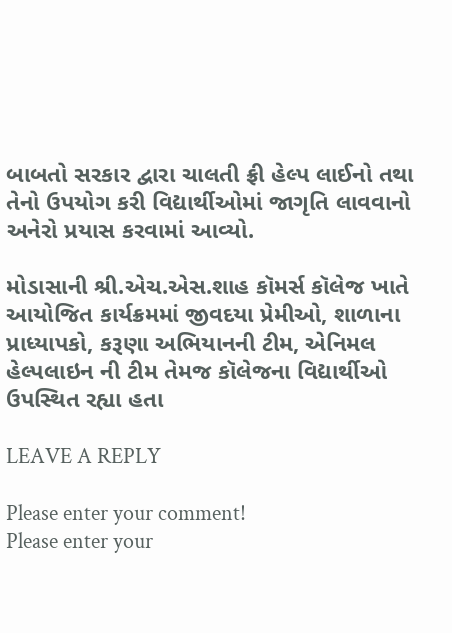બાબતો સરકાર દ્વારા ચાલતી ફ્રી હેલ્પ લાઈનો તથા તેનો ઉપયોગ કરી વિદ્યાર્થીઓમાં જાગૃતિ લાવવાનો અનેરો પ્રયાસ કરવામાં આવ્યો.

મોડાસાની શ્રી.એચ.એસ.શાહ કૉમર્સ કૉલેજ ખાતે આયોજિત કાર્યક્રમમાં જીવદયા પ્રેમીઓ, શાળાના પ્રાધ્યાપકો, કરૂણા અભિયાનની ટીમ, એનિમલ હેલ્પલાઇન ની ટીમ તેમજ કૉલેજના વિદ્યાર્થીઓ ઉપસ્થિત રહ્યા હતા

LEAVE A REPLY

Please enter your comment!
Please enter your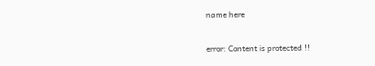name here

error: Content is protected !!